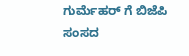ಗುರ್ಮೆಹರ್ ಗೆ ಬಿಜೆಪಿ ಸಂಸದ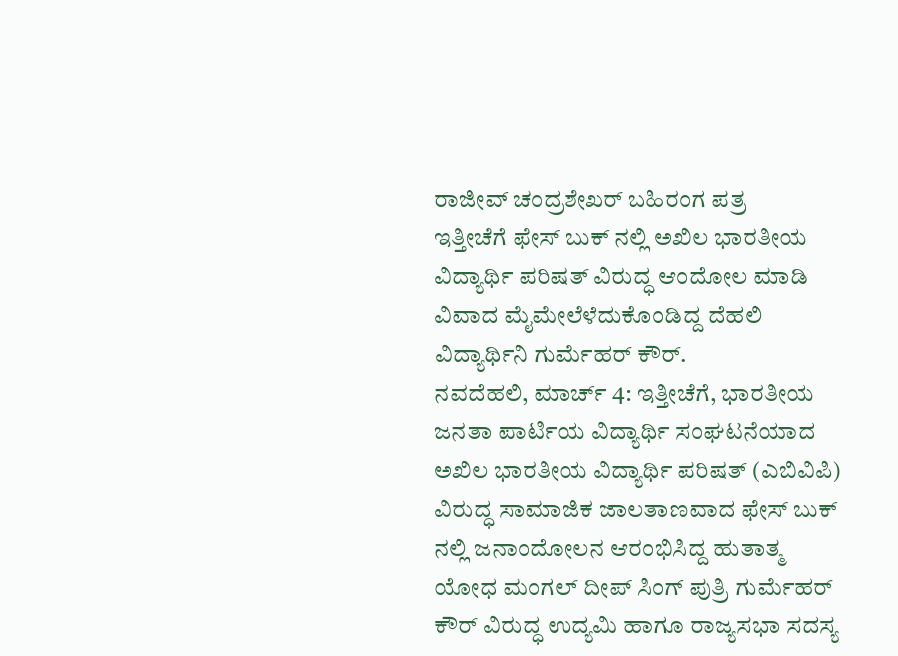ರಾಜೀವ್ ಚಂದ್ರಶೇಖರ್ ಬಹಿರಂಗ ಪತ್ರ
ಇತ್ತೀಚೆಗೆ ಫೇಸ್ ಬುಕ್ ನಲ್ಲಿ ಅಖಿಲ ಭಾರತೀಯ ವಿದ್ಯಾರ್ಥಿ ಪರಿಷತ್ ವಿರುದ್ಧ ಆಂದೋಲ ಮಾಡಿ ವಿವಾದ ಮೈಮೇಲೆಳೆದುಕೊಂಡಿದ್ದ ದೆಹಲಿ ವಿದ್ಯಾರ್ಥಿನಿ ಗುರ್ಮೆಹರ್ ಕೌರ್.
ನವದೆಹಲಿ, ಮಾರ್ಚ್ 4: ಇತ್ತೀಚೆಗೆ, ಭಾರತೀಯ ಜನತಾ ಪಾರ್ಟಿಯ ವಿದ್ಯಾರ್ಥಿ ಸಂಘಟನೆಯಾದ ಅಖಿಲ ಭಾರತೀಯ ವಿದ್ಯಾರ್ಥಿ ಪರಿಷತ್ (ಎಬಿವಿಪಿ) ವಿರುದ್ಧ ಸಾಮಾಜಿಕ ಜಾಲತಾಣವಾದ ಫೇಸ್ ಬುಕ್ ನಲ್ಲಿ ಜನಾಂದೋಲನ ಆರಂಭಿಸಿದ್ದ ಹುತಾತ್ಮ ಯೋಧ ಮಂಗಲ್ ದೀಪ್ ಸಿಂಗ್ ಪುತ್ರಿ ಗುರ್ಮೆಹರ್ ಕೌರ್ ವಿರುದ್ಧ ಉದ್ಯಮಿ ಹಾಗೂ ರಾಜ್ಯಸಭಾ ಸದಸ್ಯ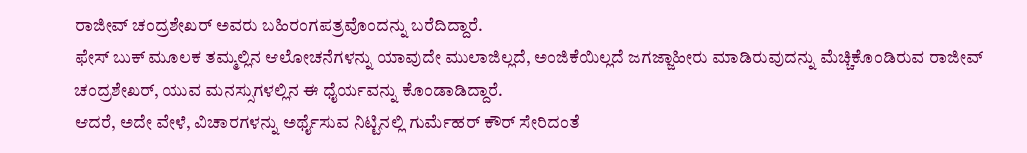ರಾಜೀವ್ ಚಂದ್ರಶೇಖರ್ ಅವರು ಬಹಿರಂಗಪತ್ರವೊಂದನ್ನು ಬರೆದಿದ್ದಾರೆ.
ಫೇಸ್ ಬುಕ್ ಮೂಲಕ ತಮ್ಮಲ್ಲಿನ ಆಲೋಚನೆಗಳನ್ನು ಯಾವುದೇ ಮುಲಾಜಿಲ್ಲದೆ, ಅಂಜಿಕೆಯಿಲ್ಲದೆ ಜಗಜ್ಜಾಹೀರು ಮಾಡಿರುವುದನ್ನು ಮೆಚ್ಚಿಕೊಂಡಿರುವ ರಾಜೀವ್ ಚಂದ್ರಶೇಖರ್, ಯುವ ಮನಸ್ಸುಗಳಲ್ಲಿನ ಈ ಧೈರ್ಯವನ್ನು ಕೊಂಡಾಡಿದ್ದಾರೆ.
ಆದರೆ, ಅದೇ ವೇಳೆ, ವಿಚಾರಗಳನ್ನು ಅರ್ಥೈಸುವ ನಿಟ್ಟಿನಲ್ಲಿ ಗುರ್ಮೆಹರ್ ಕೌರ್ ಸೇರಿದಂತೆ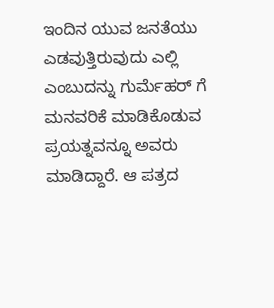ಇಂದಿನ ಯುವ ಜನತೆಯು ಎಡವುತ್ತಿರುವುದು ಎಲ್ಲಿ ಎಂಬುದನ್ನು ಗುರ್ಮೆಹರ್ ಗೆ ಮನವರಿಕೆ ಮಾಡಿಕೊಡುವ ಪ್ರಯತ್ನವನ್ನೂ ಅವರು ಮಾಡಿದ್ದಾರೆ. ಆ ಪತ್ರದ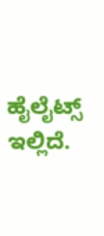ಹೈಲೈಟ್ಸ್ ಇಲ್ಲಿದೆ.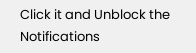Click it and Unblock the Notifications